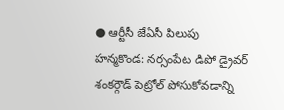● ఆర్టీసీ జేఏసీ పిలుపు
హన్మకొండ: నర్సంపేట డిపో డ్రైవర్ శంకర్గౌడ్ పెట్రోల్ పోసుకోవడాన్ని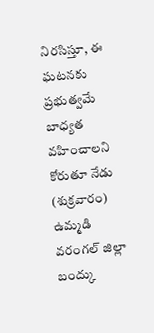నిరసిస్తూ, ఈ ఘటనకు ప్రభుత్వమే బాధ్యత వహించాలని కోరుతూ నేడు (శుక్రవారం) ఉమ్మడి వరంగల్ జిల్లా బంద్కు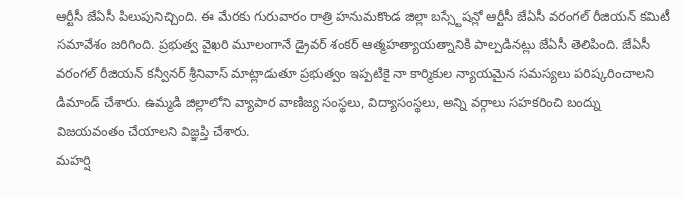ఆర్టీసీ జేఏసీ పిలుపునిచ్చింది. ఈ మేరకు గురువారం రాత్రి హనుమకొండ జిల్లా బస్స్టేషన్లో ఆర్టీసీ జేఏసీ వరంగల్ రీజియన్ కమిటీ సమావేశం జరిగింది. ప్రభుత్వ వైఖరి మూలంగానే డ్రైవర్ శంకర్ ఆత్మహత్యాయత్నానికి పాల్పడినట్లు జేఏసీ తెలిపింది. జేఏసీ వరంగల్ రీజియన్ కన్వీనర్ శ్రీనివాస్ మాట్లాడుతూ ప్రభుత్వం ఇప్పటికై నా కార్మికుల న్యాయమైన సమస్యలు పరిష్కరించాలని డిమాండ్ చేశారు. ఉమ్మడి జిల్లాలోని వ్యాపార వాణిజ్య సంస్థలు, విద్యాసంస్థలు, అన్ని వర్గాలు సహకరించి బంద్ను విజయవంతం చేయాలని విజ్ఞప్తి చేశారు.
మహర్షి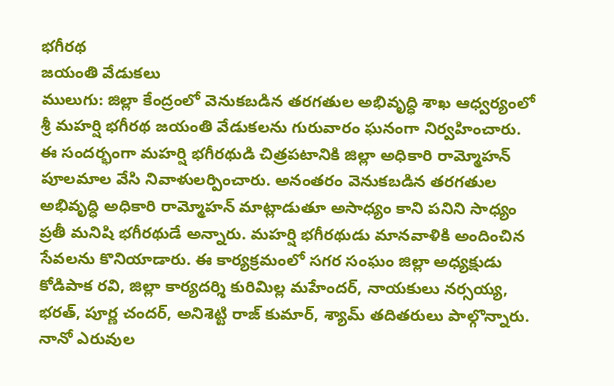భగీరథ
జయంతి వేడుకలు
ములుగు: జిల్లా కేంద్రంలో వెనుకబడిన తరగతుల అభివృద్ధి శాఖ ఆధ్వర్యంలో శ్రీ మహర్షి భగీరథ జయంతి వేడుకలను గురువారం ఘనంగా నిర్వహించారు. ఈ సందర్భంగా మహర్షి భగీరథుడి చిత్రపటానికి జిల్లా అధికారి రామ్మోహన్ పూలమాల వేసి నివాళులర్పించారు. అనంతరం వెనుకబడిన తరగతుల అభివృద్ధి అధికారి రామ్మోహన్ మాట్లాడుతూ అసాధ్యం కాని పనిని సాధ్యం ప్రతీ మనిషి భగీరథుడే అన్నారు. మహర్షి భగీరథుడు మానవాళికి అందించిన సేవలను కొనియాడారు. ఈ కార్యక్రమంలో సగర సంఘం జిల్లా అధ్యక్షుడు కోడిపాక రవి, జిల్లా కార్యదర్శి కురిమిల్ల మహేందర్, నాయకులు నర్సయ్య, భరత్, పూర్ణ చందర్, అనిశెట్టి రాజ్ కుమార్, శ్యామ్ తదితరులు పాల్గొన్నారు.
నానో ఎరువుల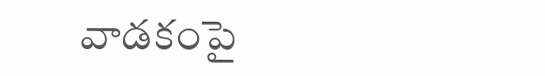వాడకంపై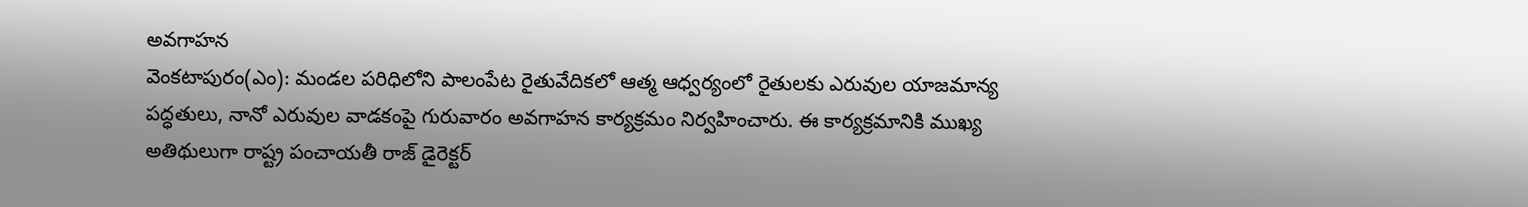అవగాహన
వెంకటాపురం(ఎం): మండల పరిధిలోని పాలంపేట రైతువేదికలో ఆత్మ ఆధ్వర్యంలో రైతులకు ఎరువుల యాజమాన్య పద్ధతులు, నానో ఎరువుల వాడకంపై గురువారం అవగాహన కార్యక్రమం నిర్వహించారు. ఈ కార్యక్రమానికి ముఖ్య అతిథులుగా రాష్ట్ర పంచాయతీ రాజ్ డైరెక్టర్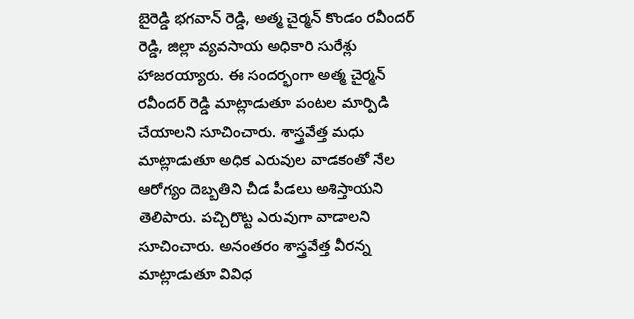బైరెడ్డి భగవాన్ రెడ్డి, అత్మ చైర్మన్ కొండం రవీందర్ రెడ్డి, జిల్లా వ్యవసాయ అధికారి సురేశ్లు హాజరయ్యారు. ఈ సందర్భంగా అత్మ చైర్మన్ రవీందర్ రెడ్డి మాట్లాడుతూ పంటల మార్పిడి చేయాలని సూచించారు. శాస్త్రవేత్త మధు మాట్లాడుతూ అధిక ఎరువుల వాడకంతో నేల ఆరోగ్యం దెబ్బతిని చీడ పీడలు అశిస్తాయని తెలిపారు. పచ్చిరొట్ట ఎరువుగా వాడాలని సూచించారు. అనంతరం శాస్త్రవేత్త వీరన్న మాట్లాడుతూ వివిధ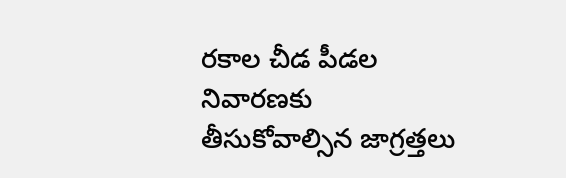రకాల చీడ పీడల నివారణకు తీసుకోవాల్సిన జాగ్రత్తలు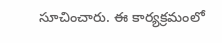సూచించారు. ఈ కార్యక్రమంలో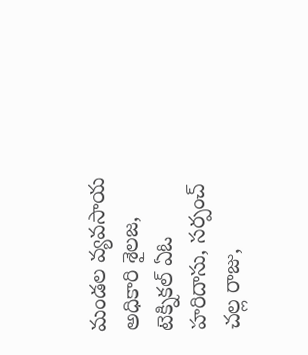మండల వ్యవసాయ అధికారి శైలజ, టెక్నికల్ ఏఓ హరిదాసు, సర్పంచ్ చల్ల రాజు,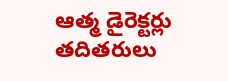ఆత్మ డైరెక్టర్లు తదితరులు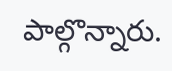పాల్గొన్నారు.